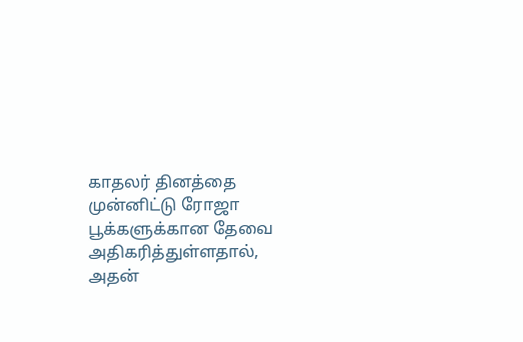காதலர் தினத்தை முன்னிட்டு ரோஜா பூக்களுக்கான தேவை அதிகரித்துள்ளதால், அதன்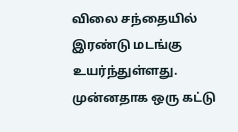விலை சந்தையில் இரண்டு மடங்கு உயர்ந்துள்ளது. முன்னதாக ஒரு கட்டு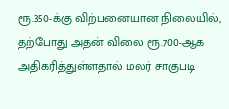ரூ.350-க்கு விற்பனையான நிலையில், தற்போது அதன் விலை ரூ.700-ஆக அதிகரித்துள்ளதால் மலர் சாகுபடி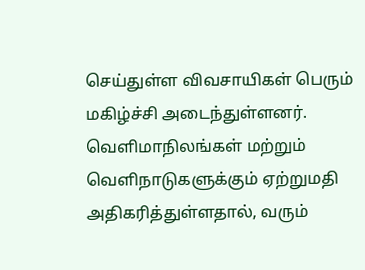செய்துள்ள விவசாயிகள் பெரும் மகிழ்ச்சி அடைந்துள்ளனர். வெளிமாநிலங்கள் மற்றும் வெளிநாடுகளுக்கும் ஏற்றுமதி அதிகரித்துள்ளதால், வரும்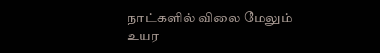நாட்களில் விலை மேலும் உயர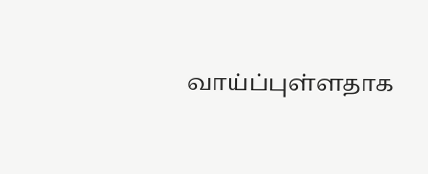வாய்ப்புள்ளதாக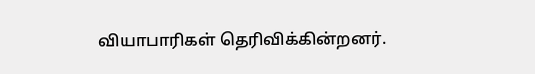வியாபாரிகள் தெரிவிக்கின்றனர்.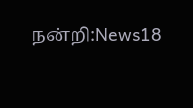நன்றி:News18